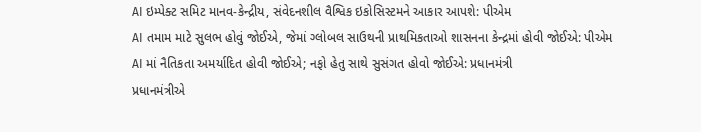AI ઇમ્પેક્ટ સમિટ માનવ-કેન્દ્રીય, સંવેદનશીલ વૈશ્વિક ઇકોસિસ્ટમને આકાર આપશે: પીએમ
AI તમામ માટે સુલભ હોવું જોઈએ, જેમાં ગ્લોબલ સાઉથની પ્રાથમિકતાઓ શાસનના કેન્દ્રમાં હોવી જોઈએ: પીએમ
AI માં નૈતિકતા અમર્યાદિત હોવી જોઈએ; નફો હેતુ સાથે સુસંગત હોવો જોઈએ: પ્રધાનમંત્રી
પ્રધાનમંત્રીએ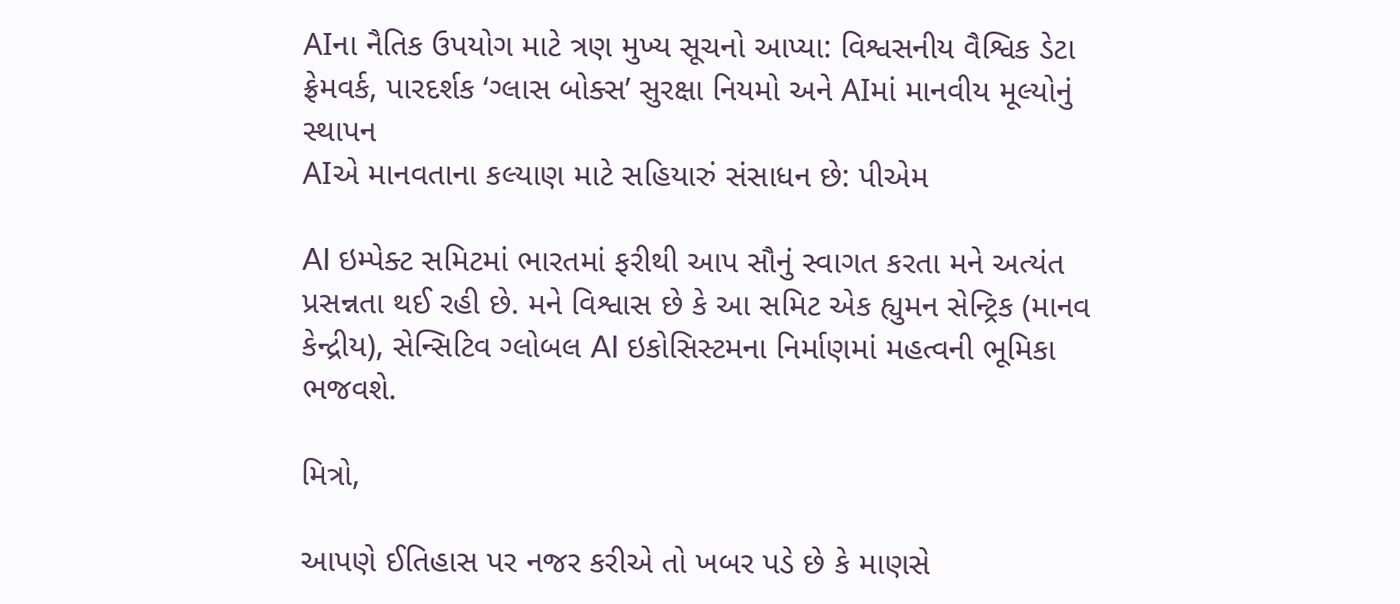AIના નૈતિક ઉપયોગ માટે ત્રણ મુખ્ય સૂચનો આપ્યા: વિશ્વસનીય વૈશ્વિક ડેટા ફ્રેમવર્ક, પારદર્શક ‘ગ્લાસ બોક્સ’ સુરક્ષા નિયમો અને AIમાં માનવીય મૂલ્યોનું સ્થાપન
AIએ માનવતાના કલ્યાણ માટે સહિયારું સંસાધન છે: પીએમ

AI ઇમ્પેક્ટ સમિટમાં ભારતમાં ફરીથી આપ સૌનું સ્વાગત કરતા મને અત્યંત પ્રસન્નતા થઈ રહી છે. મને વિશ્વાસ છે કે આ સમિટ એક હ્યુમન સેન્ટ્રિક (માનવ કેન્દ્રીય), સેન્સિટિવ ગ્લોબલ AI ઇકોસિસ્ટમના નિર્માણમાં મહત્વની ભૂમિકા ભજવશે.

મિત્રો,

આપણે ઈતિહાસ પર નજર કરીએ તો ખબર પડે છે કે માણસે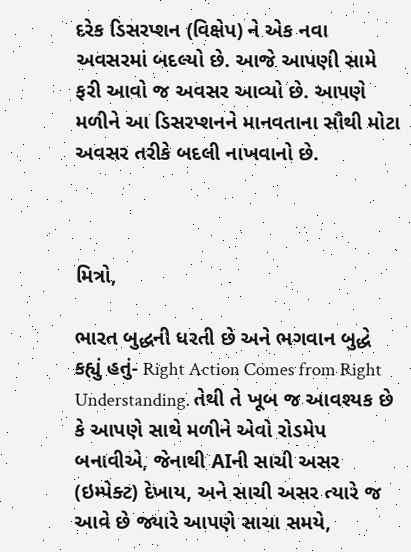દરેક ડિસરપ્શન (વિક્ષેપ) ને એક નવા અવસરમાં બદલ્યો છે. આજે આપણી સામે ફરી આવો જ અવસર આવ્યો છે. આપણે મળીને આ ડિસરપ્શનને માનવતાના સૌથી મોટા અવસર તરીકે બદલી નાખવાનો છે.



મિત્રો,

ભારત બુદ્ધની ધરતી છે અને ભગવાન બુદ્ધે કહ્યું હતું- Right Action Comes from Right Understanding. તેથી તે ખૂબ જ આવશ્યક છે કે આપણે સાથે મળીને એવો રોડમેપ બનાવીએ, જેનાથી AIની સાચી અસર (ઇમ્પેક્ટ) દેખાય, અને સાચી અસર ત્યારે જ આવે છે જ્યારે આપણે સાચા સમયે,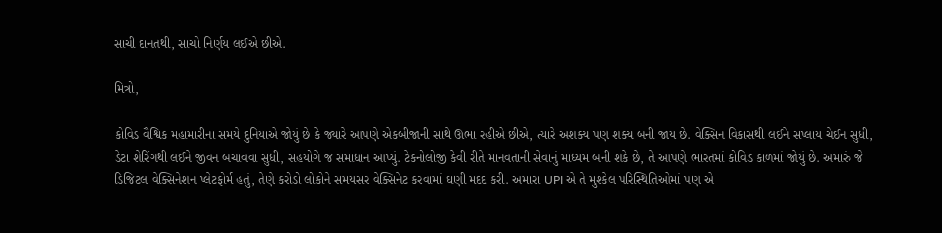સાચી દાનતથી, સાચો નિર્ણય લઈએ છીએ.

મિત્રો,

કોવિડ વૈશ્વિક મહામારીના સમયે દુનિયાએ જોયું છે કે જ્યારે આપણે એકબીજાની સાથે ઊભા રહીએ છીએ, ત્યારે અશક્ય પણ શક્ય બની જાય છે. વેક્સિન વિકાસથી લઈને સપ્લાય ચેઈન સુધી, ડેટા શેરિંગથી લઈને જીવન બચાવવા સુધી, સહયોગે જ સમાધાન આપ્યું. ટેકનોલોજી કેવી રીતે માનવતાની સેવાનું માધ્યમ બની શકે છે, તે આપણે ભારતમાં કોવિડ કાળમાં જોયું છે. અમારું જે ડિજિટલ વેક્સિનેશન પ્લેટફોર્મ હતું, તેણે કરોડો લોકોને સમયસર વેક્સિનેટ કરવામાં ઘણી મદદ કરી. અમારા UPI એ તે મુશ્કેલ પરિસ્થિતિઓમાં પણ એ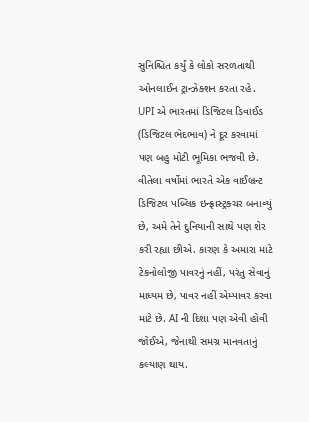સુનિશ્ચિત કર્યું કે લોકો સરળતાથી ઓનલાઈન ટ્રાન્ઝેક્શન કરતા રહે. UPI એ ભારતમાં ડિજિટલ ડિવાઈડ (ડિજિટલ ભેદભાવ) ને દૂર કરવામાં પણ બહુ મોટી ભૂમિકા ભજવી છે. વીતેલા વર્ષોમાં ભારતે એક વાઈબ્રન્ટ ડિજિટલ પબ્લિક ઇન્ફ્રાસ્ટ્રક્ચર બનાવ્યું છે, અમે તેને દુનિયાની સાથે પણ શેર કરી રહ્યા છીએ. કારણ કે અમારા માટે ટેકનોલોજી પાવરનું નહીં, પરંતુ સેવાનું માધ્યમ છે, પાવર નહીં એમ્પાવર કરવા માટે છે. AI ની દિશા પણ એવી હોવી જોઈએ, જેનાથી સમગ્ર માનવતાનું કલ્યાણ થાય.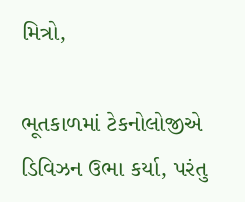મિત્રો,

ભૂતકાળમાં ટેકનોલોજીએ ડિવિઝન ઉભા કર્યા, પરંતુ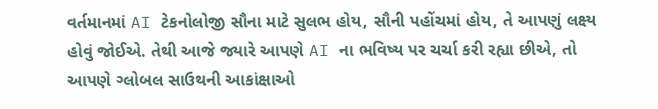વર્તમાનમાં AI ટેકનોલોજી સૌના માટે સુલભ હોય, સૌની પહોંચમાં હોય, તે આપણું લક્ષ્ય હોવું જોઈએ. તેથી આજે જ્યારે આપણે AI ના ભવિષ્ય પર ચર્ચા કરી રહ્યા છીએ, તો આપણે ગ્લોબલ સાઉથની આકાંક્ષાઓ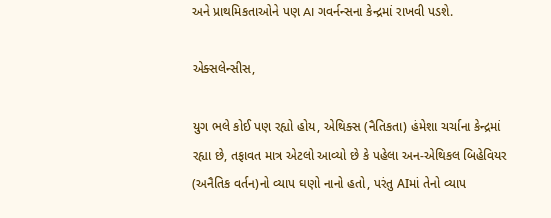અને પ્રાથમિકતાઓને પણ AI ગવર્નન્સના કેન્દ્રમાં રાખવી પડશે.

એક્સલેન્સીસ,

યુગ ભલે કોઈ પણ રહ્યો હોય, એથિક્સ (નૈતિકતા) હંમેશા ચર્ચાના કેન્દ્રમાં રહ્યા છે, તફાવત માત્ર એટલો આવ્યો છે કે પહેલા અન-એથિકલ બિહેવિયર (અનૈતિક વર્તન)નો વ્યાપ ઘણો નાનો હતો, પરંતુ AIમાં તેનો વ્યાપ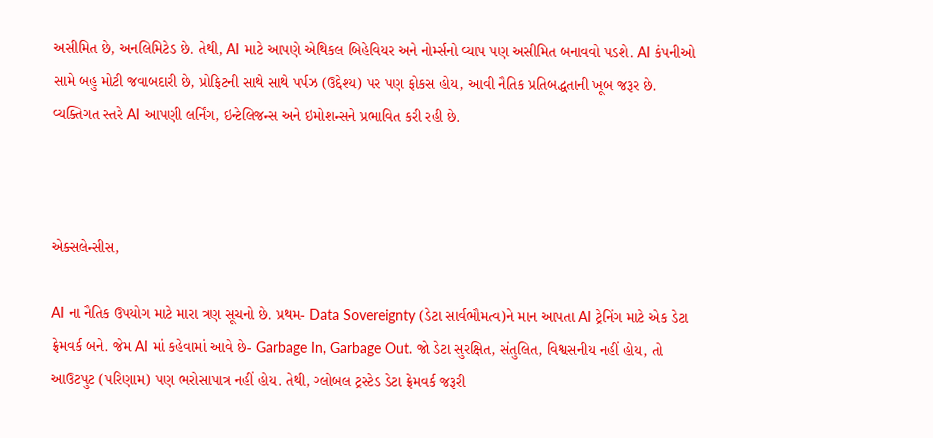અસીમિત છે, અનલિમિટેડ છે. તેથી, AI માટે આપણે એથિકલ બિહેવિયર અને નોર્મ્સનો વ્યાપ પણ અસીમિત બનાવવો પડશે. AI કંપનીઓ સામે બહુ મોટી જવાબદારી છે, પ્રોફિટની સાથે સાથે પર્પઝ (ઉદ્દેશ્ય) પર પણ ફોકસ હોય, આવી નૈતિક પ્રતિબદ્ધતાની ખૂબ જરૂર છે. વ્યક્તિગત સ્તરે AI આપણી લર્નિંગ, ઇન્ટેલિજન્સ અને ઇમોશન્સને પ્રભાવિત કરી રહી છે.



એક્સલેન્સીસ,

AI ના નૈતિક ઉપયોગ માટે મારા ત્રણ સૂચનો છે. પ્રથમ- Data Sovereignty (ડેટા સાર્વભૌમત્વ)ને માન આપતા AI ટ્રેનિંગ માટે એક ડેટા ફ્રેમવર્ક બને. જેમ AI માં કહેવામાં આવે છે- Garbage In, Garbage Out. જો ડેટા સુરક્ષિત, સંતુલિત, વિશ્વસનીય નહીં હોય, તો આઉટપુટ (પરિણામ) પણ ભરોસાપાત્ર નહીં હોય. તેથી, ગ્લોબલ ટ્રસ્ટેડ ડેટા ફ્રેમવર્ક જરૂરી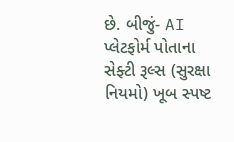છે. બીજું- AI પ્લેટફોર્મ પોતાના સેફ્ટી રૂલ્સ (સુરક્ષા નિયમો) ખૂબ સ્પષ્ટ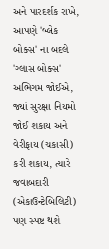અને પારદર્શક રાખે, આપણે 'બ્લેક બોક્સ' ના બદલે 'ગ્લાસ બોક્સ' અભિગમ જોઈએ, જ્યાં સુરક્ષા નિયમો જોઈ શકાય અને વેરીફાય (ચકાસી) કરી શકાય, ત્યારે જવાબદારી (એકાઉન્ટેબિલિટી) પણ સ્પષ્ટ થશે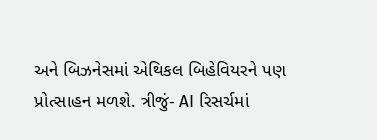અને બિઝનેસમાં એથિકલ બિહેવિયરને પણ પ્રોત્સાહન મળશે. ત્રીજું- AI રિસર્ચમાં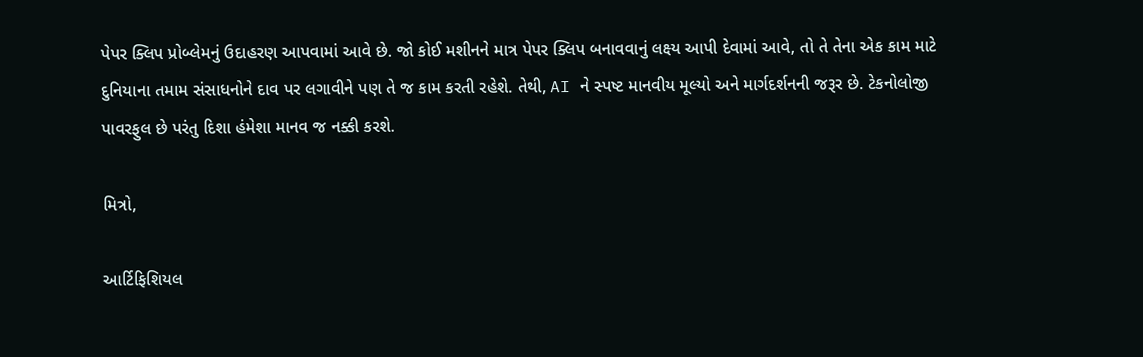પેપર ક્લિપ પ્રોબ્લેમનું ઉદાહરણ આપવામાં આવે છે. જો કોઈ મશીનને માત્ર પેપર ક્લિપ બનાવવાનું લક્ષ્ય આપી દેવામાં આવે, તો તે તેના એક કામ માટે દુનિયાના તમામ સંસાધનોને દાવ પર લગાવીને પણ તે જ કામ કરતી રહેશે. તેથી, AI ને સ્પષ્ટ માનવીય મૂલ્યો અને માર્ગદર્શનની જરૂર છે. ટેકનોલોજી પાવરફુલ છે પરંતુ દિશા હંમેશા માનવ જ નક્કી કરશે.

મિત્રો,

આર્ટિફિશિયલ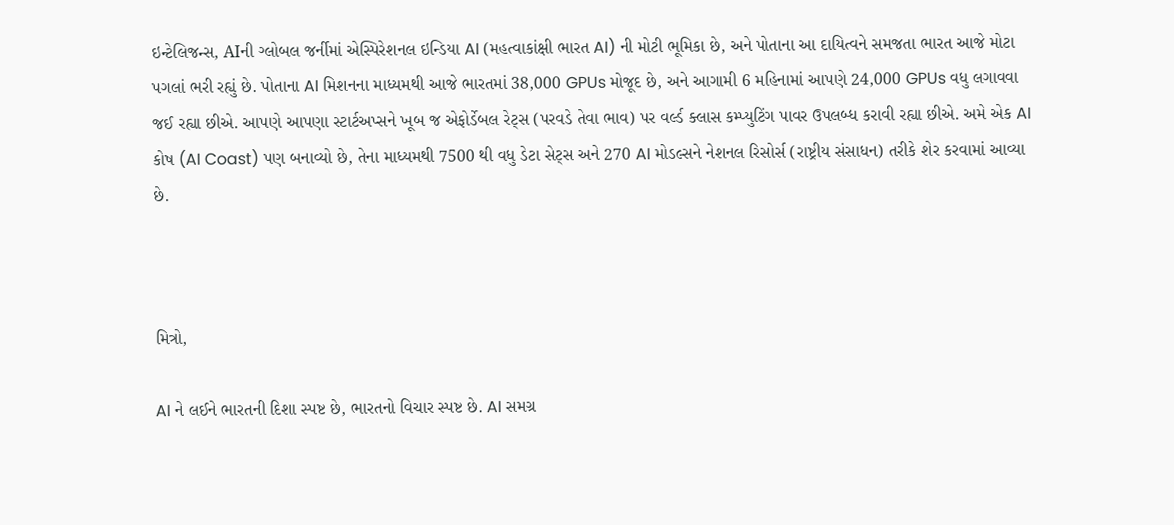ઇન્ટેલિજન્સ, AIની ગ્લોબલ જર્નીમાં એસ્પિરેશનલ ઇન્ડિયા AI (મહત્વાકાંક્ષી ભારત AI) ની મોટી ભૂમિકા છે, અને પોતાના આ દાયિત્વને સમજતા ભારત આજે મોટા પગલાં ભરી રહ્યું છે. પોતાના AI મિશનના માધ્યમથી આજે ભારતમાં 38,000 GPUs મોજૂદ છે, અને આગામી 6 મહિનામાં આપણે 24,000 GPUs વધુ લગાવવા જઈ રહ્યા છીએ. આપણે આપણા સ્ટાર્ટઅપ્સને ખૂબ જ એફોર્ડેબલ રેટ્સ (પરવડે તેવા ભાવ) પર વર્લ્ડ ક્લાસ કમ્પ્યુટિંગ પાવર ઉપલબ્ધ કરાવી રહ્યા છીએ. અમે એક AI કોષ (AI Coast) પણ બનાવ્યો છે, તેના માધ્યમથી 7500 થી વધુ ડેટા સેટ્સ અને 270 AI મોડલ્સને નેશનલ રિસોર્સ (રાષ્ટ્રીય સંસાધન) તરીકે શેર કરવામાં આવ્યા છે.



મિત્રો,

AI ને લઈને ભારતની દિશા સ્પષ્ટ છે, ભારતનો વિચાર સ્પષ્ટ છે. AI સમગ્ર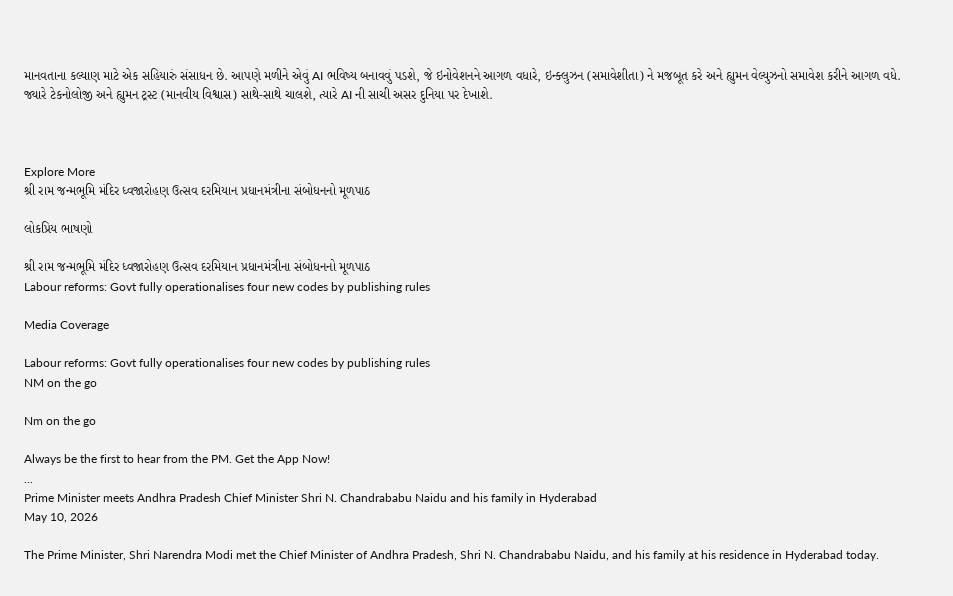માનવતાના કલ્યાણ માટે એક સહિયારું સંસાધન છે. આપણે મળીને એવું AI ભવિષ્ય બનાવવું પડશે, જે ઇનોવેશનને આગળ વધારે, ઇન્ક્લુઝન (સમાવેશીતા) ને મજબૂત કરે અને હ્યુમન વેલ્યુઝનો સમાવેશ કરીને આગળ વધે. જ્યારે ટેકનોલોજી અને હ્યુમન ટ્રસ્ટ (માનવીય વિશ્વાસ) સાથે-સાથે ચાલશે, ત્યારે AI ની સાચી અસર દુનિયા પર દેખાશે.



Explore More
શ્રી રામ જન્મભૂમિ મંદિર ધ્વજારોહણ ઉત્સવ દરમિયાન પ્રધાનમંત્રીના સંબોધનનો મૂળપાઠ

લોકપ્રિય ભાષણો

શ્રી રામ જન્મભૂમિ મંદિર ધ્વજારોહણ ઉત્સવ દરમિયાન પ્રધાનમંત્રીના સંબોધનનો મૂળપાઠ
Labour reforms: Govt fully operationalises four new codes by publishing rules

Media Coverage

Labour reforms: Govt fully operationalises four new codes by publishing rules
NM on the go

Nm on the go

Always be the first to hear from the PM. Get the App Now!
...
Prime Minister meets Andhra Pradesh Chief Minister Shri N. Chandrababu Naidu and his family in Hyderabad
May 10, 2026

The Prime Minister, Shri Narendra Modi met the Chief Minister of Andhra Pradesh, Shri N. Chandrababu Naidu, and his family at his residence in Hyderabad today.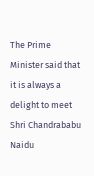The Prime Minister said that it is always a delight to meet Shri Chandrababu Naidu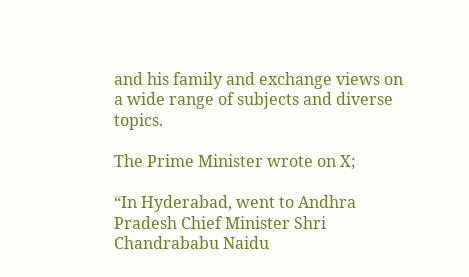and his family and exchange views on a wide range of subjects and diverse topics.

The Prime Minister wrote on X;

“In Hyderabad, went to Andhra Pradesh Chief Minister Shri Chandrababu Naidu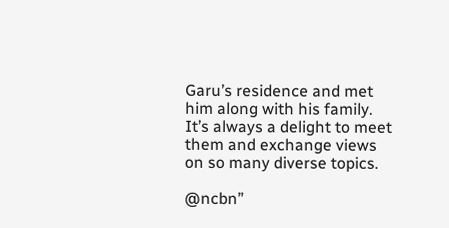Garu’s residence and met him along with his family. It’s always a delight to meet them and exchange views on so many diverse topics.

@ncbn”